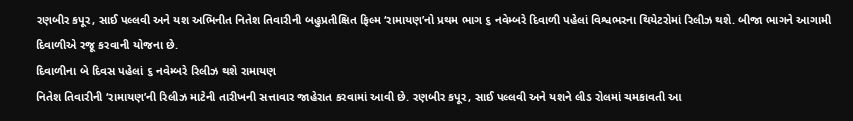રણબીર કપૂર, સાઈ પલ્લવી અને યશ અભિનીત નિતેશ તિવારીની બહુપ્રતીક્ષિત ફિલ્મ ‘રામાયણ’નો પ્રથમ ભાગ ૬ નવેમ્બરે દિવાળી પહેલાં વિશ્વભરના થિયેટરોમાં રિલીઝ થશે. બીજા ભાગને આગામી દિવાળીએ રજૂ કરવાની યોજના છે.
દિવાળીના બે દિવસ પહેલાં ૬ નવેમ્બરે રિલીઝ થશે રામાયણ
નિતેશ તિવારીની ‘રામાયણ’ની રિલીઝ માટેની તારીખની સત્તાવાર જાહેરાત કરવામાં આવી છે. રણબીર કપૂર, સાઈ પલ્લવી અને યશને લીડ રોલમાં ચમકાવતી આ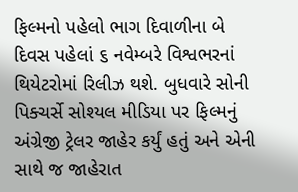ફિલ્મનો પહેલો ભાગ દિવાળીના બે દિવસ પહેલાં ૬ નવેમ્બરે વિશ્વભરનાં થિયેટરોમાં રિલીઝ થશે. બુધવારે સોની પિક્ચર્સે સોશ્યલ મીડિયા પર ફિલ્મનું અંગ્રેજી ટ્રેલર જાહેર કર્યું હતું અને એની સાથે જ જાહેરાત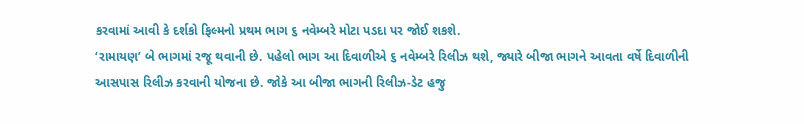કરવામાં આવી કે દર્શકો ફિલ્મનો પ્રથમ ભાગ ૬ નવેમ્બરે મોટા પડદા પર જોઈ શકશે.
‘રામાયણ’ બે ભાગમાં રજૂ થવાની છે. પહેલો ભાગ આ દિવાળીએ ૬ નવેમ્બરે રિલીઝ થશે, જ્યારે બીજા ભાગને આવતા વર્ષે દિવાળીની આસપાસ રિલીઝ કરવાની યોજના છે. જોકે આ બીજા ભાગની રિલીઝ-ડેટ હજુ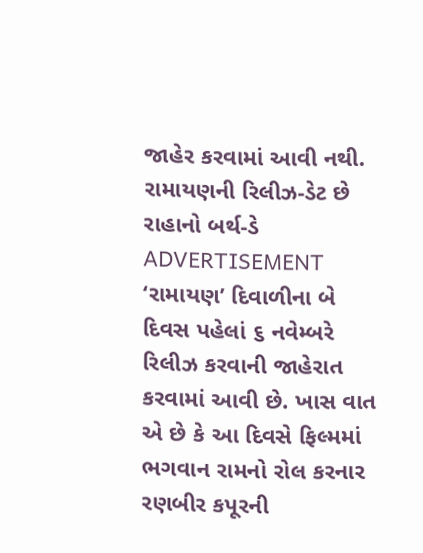જાહેર કરવામાં આવી નથી.
રામાયણની રિલીઝ-ડેટ છે રાહાનો બર્થ-ડે
ADVERTISEMENT
‘રામાયણ’ દિવાળીના બે દિવસ પહેલાં ૬ નવેમ્બરે રિલીઝ કરવાની જાહેરાત કરવામાં આવી છે. ખાસ વાત એ છે કે આ દિવસે ફિલ્મમાં ભગવાન રામનો રોલ કરનાર રણબીર કપૂરની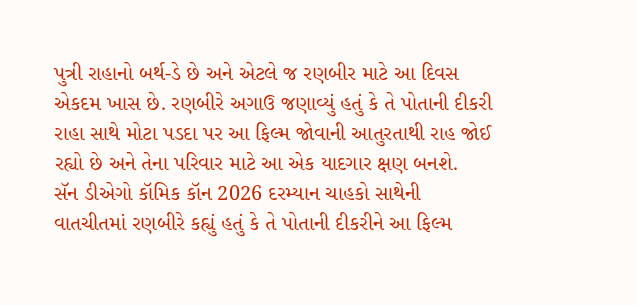પુત્રી રાહાનો બર્થ-ડે છે અને એટલે જ રણબીર માટે આ દિવસ એકદમ ખાસ છે. રણબીરે અગાઉ જણાવ્યું હતું કે તે પોતાની દીકરી રાહા સાથે મોટા પડદા પર આ ફિલ્મ જોવાની આતુરતાથી રાહ જોઈ રહ્યો છે અને તેના પરિવાર માટે આ એક યાદગાર ક્ષણ બનશે.
સૅન ડીએગો કૉમિક કૉન 2026 દરમ્યાન ચાહકો સાથેની વાતચીતમાં રણબીરે કહ્યું હતું કે તે પોતાની દીકરીને આ ફિલ્મ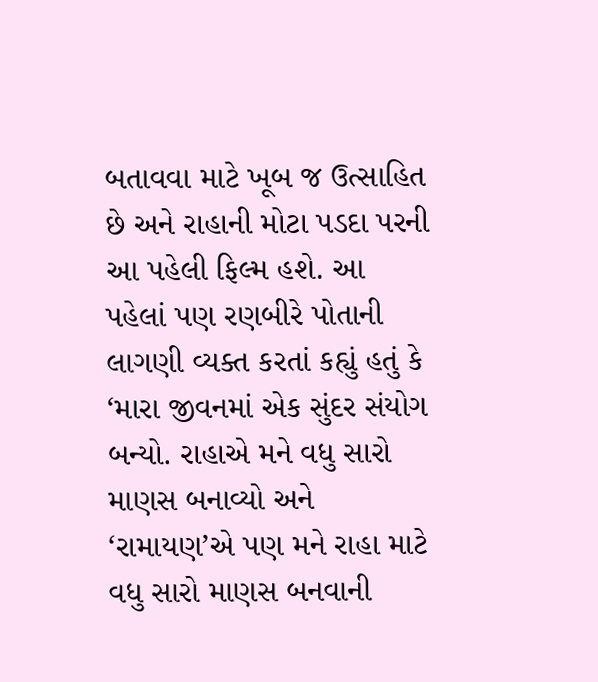બતાવવા માટે ખૂબ જ ઉત્સાહિત છે અને રાહાની મોટા પડદા પરની આ પહેલી ફિલ્મ હશે. આ પહેલાં પણ રણબીરે પોતાની લાગણી વ્યક્ત કરતાં કહ્યું હતું કે ‘મારા જીવનમાં એક સુંદર સંયોગ બન્યો. રાહાએ મને વધુ સારો માણસ બનાવ્યો અને ‘રામાયણ’એ પણ મને રાહા માટે વધુ સારો માણસ બનવાની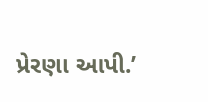પ્રેરણા આપી.’